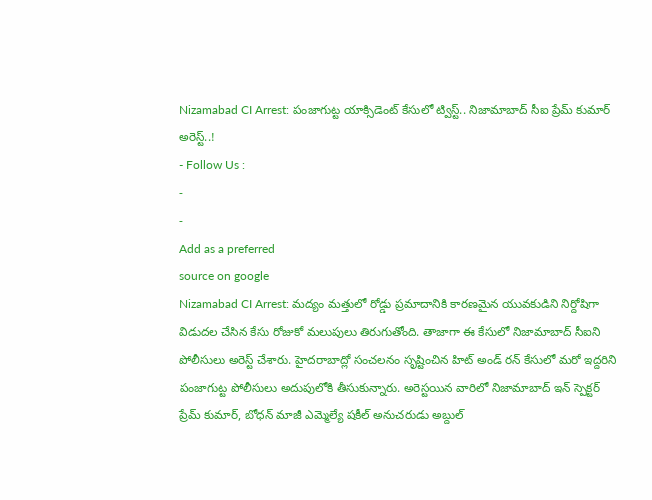Nizamabad CI Arrest: పంజాగుట్ట యాక్సిడెంట్ కేసులో ట్విస్ట్.. నిజామాబాద్ సీఐ ప్రేమ్ కుమార్ అరెస్ట్..!
- Follow Us :
-
-
Add as a preferred
source on google
Nizamabad CI Arrest: మద్యం మత్తులో రోడ్డు ప్రమాదానికి కారణమైన యువకుడిని నిర్దోషిగా విడుదల చేసిన కేసు రోజుకో మలుపులు తిరుగుతోంది. తాజాగా ఈ కేసులో నిజామాబాద్ సీఐని పోలీసులు అరెస్ట్ చేశారు. హైదరాబాద్లో సంచలనం సృష్టించిన హిట్ అండ్ రన్ కేసులో మరో ఇద్దరిని పంజాగుట్ట పోలీసులు అదుపులోకి తీసుకున్నారు. అరెస్టయిన వారిలో నిజామాబాద్ ఇన్ స్పెక్టర్ ప్రేమ్ కుమార్, బోధన్ మాజీ ఎమ్మెల్యే షకీల్ అనుచరుడు అబ్దుల్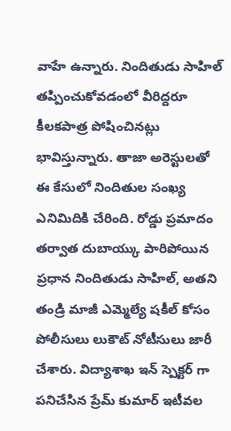వాహే ఉన్నారు. నిందితుడు సాహిల్ తప్పించుకోవడంలో వీరిద్దరూ కీలకపాత్ర పోషించినట్లు భావిస్తున్నారు. తాజా అరెస్టులతో ఈ కేసులో నిందితుల సంఖ్య ఎనిమిదికి చేరింది. రోడ్డు ప్రమాదం తర్వాత దుబాయ్కు పారిపోయిన ప్రధాన నిందితుడు సాహిల్, అతని తండ్రి మాజీ ఎమ్మెల్యే షకీల్ కోసం పోలీసులు లుకౌట్ నోటీసులు జారీ చేశారు. విద్యాశాఖ ఇన్ స్పెక్టర్ గా పనిచేసిన ప్రేమ్ కుమార్ ఇటీవల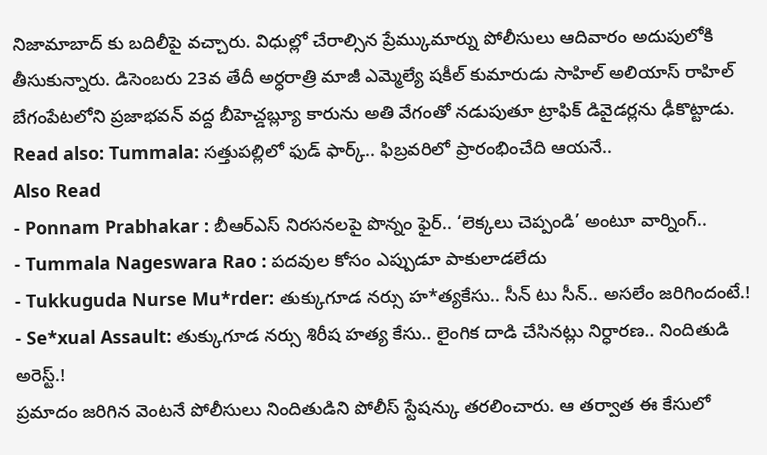నిజామాబాద్ కు బదిలీపై వచ్చారు. విధుల్లో చేరాల్సిన ప్రేమ్కుమార్ను పోలీసులు ఆదివారం అదుపులోకి తీసుకున్నారు. డిసెంబరు 23వ తేదీ అర్ధరాత్రి మాజీ ఎమ్మెల్యే షకీల్ కుమారుడు సాహిల్ అలియాస్ రాహిల్ బేగంపేటలోని ప్రజాభవన్ వద్ద బీహెచ్డబ్ల్యూ కారును అతి వేగంతో నడుపుతూ ట్రాఫిక్ డివైడర్లను ఢీకొట్టాడు.
Read also: Tummala: సత్తుపల్లిలో ఫుడ్ ఫార్క్.. ఫిబ్రవరిలో ప్రారంభించేది ఆయనే..
Also Read
- Ponnam Prabhakar : బీఆర్ఎస్ నిరసనలపై పొన్నం ఫైర్.. ‘లెక్కలు చెప్పండి’ అంటూ వార్నింగ్..
- Tummala Nageswara Rao : పదవుల కోసం ఎప్పుడూ పాకులాడలేదు
- Tukkuguda Nurse Mu*rder: తుక్కుగూడ నర్సు హ*త్యకేసు.. సీన్ టు సీన్.. అసలేం జరిగిందంటే.!
- Se*xual Assault: తుక్కుగూడ నర్సు శిరీష హత్య కేసు.. లైంగిక దాడి చేసినట్లు నిర్ధారణ.. నిందితుడి అరెస్ట్.!
ప్రమాదం జరిగిన వెంటనే పోలీసులు నిందితుడిని పోలీస్ స్టేషన్కు తరలించారు. ఆ తర్వాత ఈ కేసులో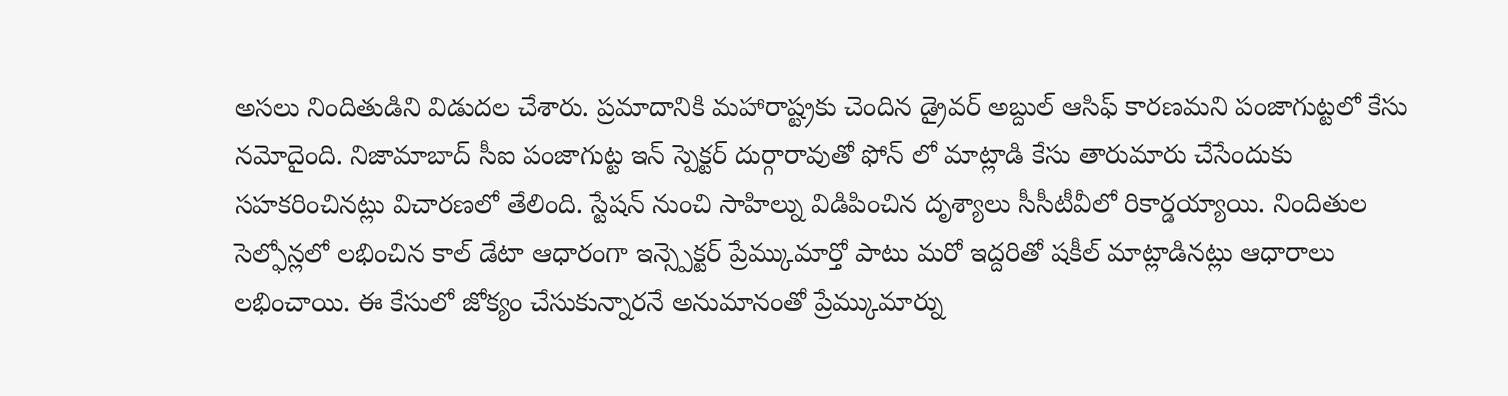అసలు నిందితుడిని విడుదల చేశారు. ప్రమాదానికి మహారాష్ట్రకు చెందిన డ్రైవర్ అబ్దుల్ ఆసిఫ్ కారణమని పంజాగుట్టలో కేసు నమోదైంది. నిజామాబాద్ సీఐ పంజాగుట్ట ఇన్ స్పెక్టర్ దుర్గారావుతో ఫోన్ లో మాట్లాడి కేసు తారుమారు చేసేందుకు సహకరించినట్లు విచారణలో తేలింది. స్టేషన్ నుంచి సాహిల్ను విడిపించిన దృశ్యాలు సీసీటీవీలో రికార్డయ్యాయి. నిందితుల సెల్ఫోన్లలో లభించిన కాల్ డేటా ఆధారంగా ఇన్స్పెక్టర్ ప్రేమ్కుమార్తో పాటు మరో ఇద్దరితో షకీల్ మాట్లాడినట్లు ఆధారాలు లభించాయి. ఈ కేసులో జోక్యం చేసుకున్నారనే అనుమానంతో ప్రేమ్కుమార్ను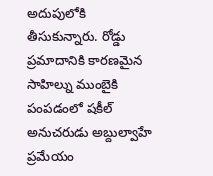అదుపులోకి తీసుకున్నారు. రోడ్డు ప్రమాదానికి కారణమైన సాహిల్ను ముంబైకి పంపడంలో షకీల్ అనుచరుడు అబ్దుల్వాహే ప్రమేయం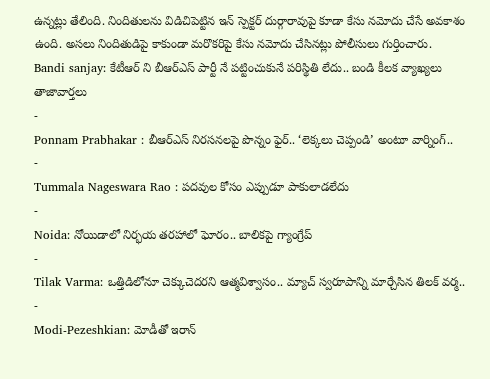ఉన్నట్లు తేలింది. నిందితులను విడిచిపెట్టిన ఇన్ స్పెక్టర్ దుర్గారావుపై కూడా కేసు నమోదు చేసే అవకాశం ఉంది. అసలు నిందితుడిపై కాకుండా మరొకరిపై కేసు నమోదు చేసినట్లు పోలీసులు గుర్తించారు.
Bandi sanjay: కేటీఆర్ ని బీఆర్ఎస్ పార్టీ నే పట్టించుకునే పరిస్థితి లేదు.. బండి కీలక వ్యాఖ్యలు
తాజావార్తలు
-
Ponnam Prabhakar : బీఆర్ఎస్ నిరసనలపై పొన్నం ఫైర్.. ‘లెక్కలు చెప్పండి’ అంటూ వార్నింగ్..
-
Tummala Nageswara Rao : పదవుల కోసం ఎప్పుడూ పాకులాడలేదు
-
Noida: నోయిడాలో నిర్భయ తరహాలో ఘోరం.. బాలికపై గ్యాంగ్రేప్
-
Tilak Varma: ఒత్తిడిలోనూ చెక్కుచెదరని ఆత్మవిశ్వాసం.. మ్యాచ్ స్వరూపాన్ని మార్చేసిన తిలక్ వర్మ..
-
Modi-Pezeshkian: మోడీతో ఇరాన్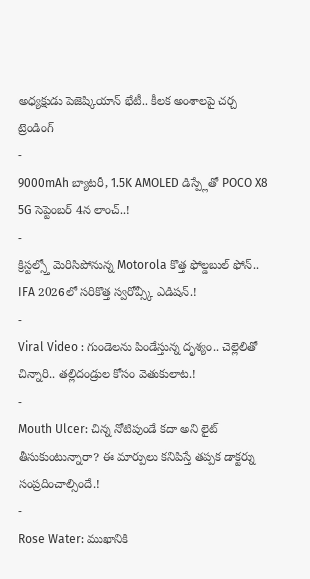అధ్యక్షుడు పెజెష్కియాన్ భేటీ.. కీలక అంశాలపై చర్చ
ట్రెండింగ్
-
9000mAh బ్యాటరీ, 1.5K AMOLED డిస్ప్లేతో POCO X8 5G సెప్టెంబర్ 4న లాంచ్..!
-
క్రిస్టల్స్తో మెరిసిపోనున్న Motorola కొత్త ఫోల్డబుల్ ఫోన్.. IFA 2026లో సరికొత్త స్వరోవ్స్కీ ఎడిషన్.!
-
Viral Video : గుండెలను పిండేస్తున్న దృశ్యం.. చెల్లెలితో చిన్నారి.. తల్లిదండ్రుల కోసం వెతుకులాట.!
-
Mouth Ulcer: చిన్న నోటిపుండే కదా అని లైట్ తీసుకుంటున్నారా? ఈ మార్పులు కనిపిస్తే తప్పక డాక్టర్ను సంప్రదించాల్సిందే.!
-
Rose Water: ముఖానికి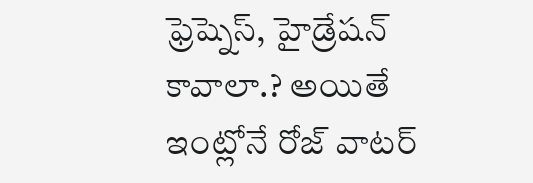ఫ్రెష్నెస్, హైడ్రేషన్ కావాలా.? అయితే ఇంట్లోనే రోజ్ వాటర్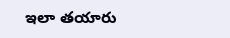ఇలా తయారు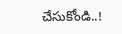చేసుకోండి..!